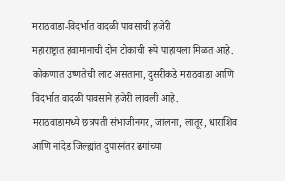मराठवाडा-विदर्भात वादळी पावसाची हजेरी
महाराष्ट्रात हवामानाची दोन टोकाची रूपे पाहायला मिळत आहे. कोकणात उष्णतेची लाट असताना, दुसरीकडे मराठवाडा आणि विदर्भात वादळी पावसाने हजेरी लावली आहे.
मराठवाडामध्ये छत्रपती संभाजीनगर, जालना, लातूर, धाराशिव आणि नांदेड जिल्ह्यांत दुपारनंतर ढगांच्या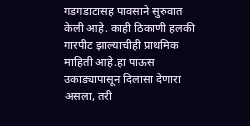गडगडाटासह पावसाने सुरुवात केली आहे. काही ठिकाणी हलकी गारपीट झाल्याचीही प्राथमिक माहिती आहे.हा पाऊस उकाड्यापासून दिलासा देणारा असला, तरी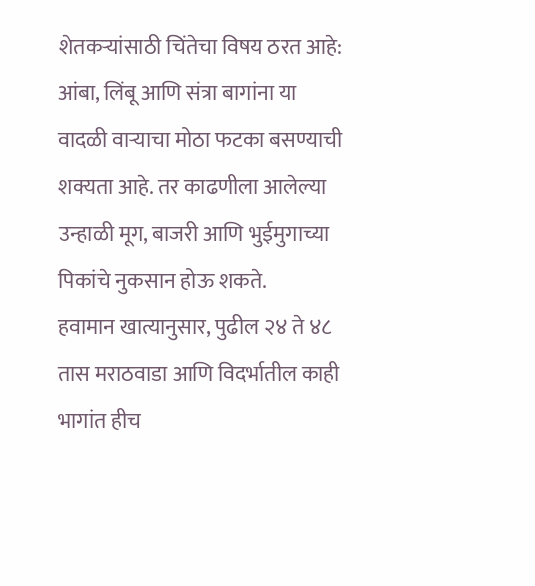शेतकऱ्यांसाठी चिंतेचा विषय ठरत आहे: आंबा, लिंबू आणि संत्रा बागांना या वादळी वाऱ्याचा मोठा फटका बसण्याची शक्यता आहे. तर काढणीला आलेल्या उन्हाळी मूग, बाजरी आणि भुईमुगाच्या पिकांचे नुकसान होऊ शकते.
हवामान खात्यानुसार, पुढील २४ ते ४८ तास मराठवाडा आणि विदर्भातील काही भागांत हीच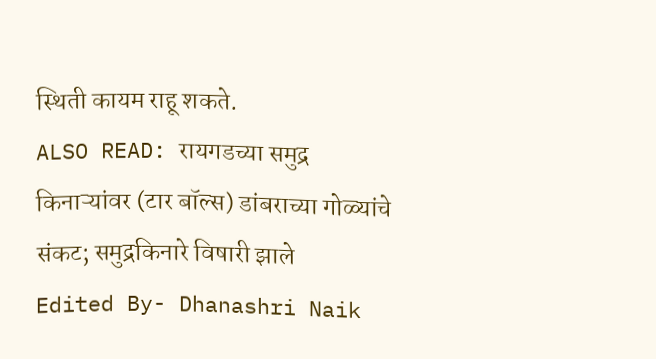स्थिती कायम राहू शकते.
ALSO READ: रायगडच्या समुद्र किनाऱ्यांवर (टार बॉल्स) डांबराच्या गोळ्यांचे संकट; समुद्रकिनारे विषारी झाले
Edited By- Dhanashri Naik